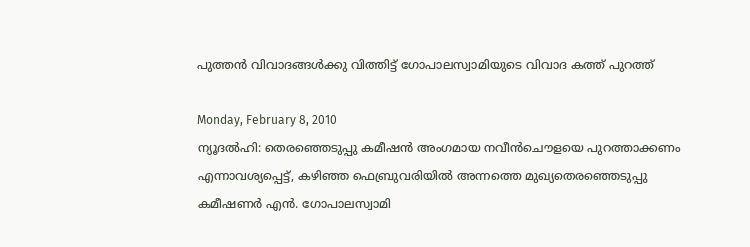പുത്തന്‍ വിവാദങ്ങള്‍ക്കു വിത്തിട്ട് ഗോപാലസ്വാമിയുടെ വിവാദ കത്ത് പുറത്ത്

Monday, February 8, 2010
ന്യൂദല്‍ഹി: തെരഞ്ഞെടുപ്പു കമീഷന്‍ അംഗമായ നവീന്‍ചൌളയെ പുറത്താക്കണം എന്നാവശ്യപ്പെട്ട്, കഴിഞ്ഞ ഫെബ്രുവരിയില്‍ അന്നത്തെ മുഖ്യതെരഞ്ഞെടുപ്പു കമീഷണര്‍ എന്‍. ഗോപാലസ്വാമി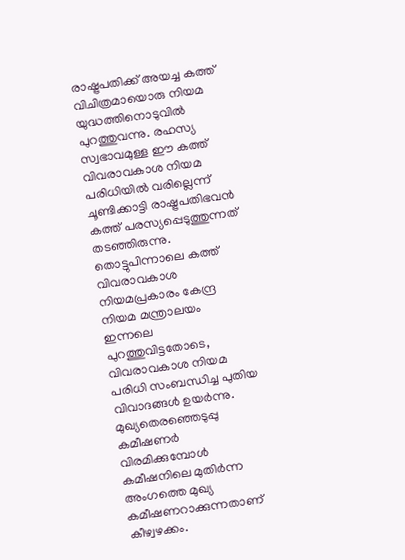രാഷ്ട്രപതിക്ക് അയച്ച കത്ത് വിചിത്രമായൊരു നിയമ യുദ്ധത്തിനൊടുവില്‍ പുറത്തുവന്നു. രഹസ്യ സ്വഭാവമുള്ള ഈ കത്ത് വിവരാവകാശ നിയമ പരിധിയില്‍ വരില്ലെന്ന് ചൂണ്ടിക്കാട്ടി രാഷ്ട്രപതിഭവന്‍ കത്ത് പരസ്യപ്പെടുത്തുന്നത് തടഞ്ഞിരുന്നു. തൊട്ടുപിന്നാലെ കത്ത് വിവരാവകാശ നിയമപ്രകാരം കേന്ദ്ര നിയമ മന്ത്രാലയം ഇന്നലെ പുറത്തുവിട്ടതോടെ, വിവരാവകാശ നിയമ പരിധി സംബന്ധിച്ച പുതിയ വിവാദങ്ങള്‍ ഉയര്‍ന്നു.
മുഖ്യതെരഞ്ഞെടുപ്പു കമീഷണര്‍ വിരമിക്കുമ്പോള്‍ കമീഷനിലെ മുതിര്‍ന്ന അംഗത്തെ മുഖ്യ കമീഷണറാക്കുന്നതാണ് കീഴ്വഴക്കം.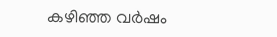കഴിഞ്ഞ വര്‍ഷം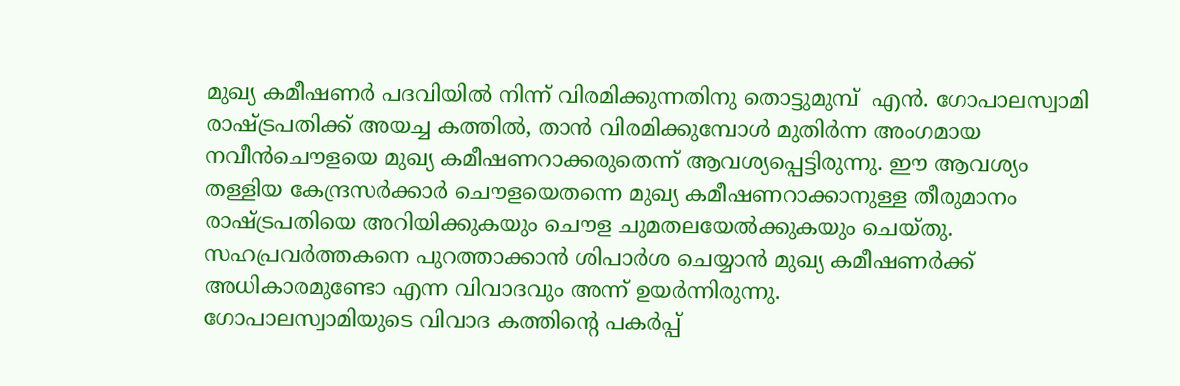മുഖ്യ കമീഷണര്‍ പദവിയില്‍ നിന്ന് വിരമിക്കുന്നതിനു തൊട്ടുമുമ്പ്  എന്‍. ഗോപാലസ്വാമി രാഷ്ട്രപതിക്ക് അയച്ച കത്തില്‍, താന്‍ വിരമിക്കുമ്പോള്‍ മുതിര്‍ന്ന അംഗമായ നവീന്‍ചൌളയെ മുഖ്യ കമീഷണറാക്കരുതെന്ന് ആവശ്യപ്പെട്ടിരുന്നു. ഈ ആവശ്യം തള്ളിയ കേന്ദ്രസര്‍ക്കാര്‍ ചൌളയെതന്നെ മുഖ്യ കമീഷണറാക്കാനുള്ള തീരുമാനം രാഷ്ട്രപതിയെ അറിയിക്കുകയും ചൌള ചുമതലയേല്‍ക്കുകയും ചെയ്തു. സഹപ്രവര്‍ത്തകനെ പുറത്താക്കാന്‍ ശിപാര്‍ശ ചെയ്യാന്‍ മുഖ്യ കമീഷണര്‍ക്ക് അധികാരമുണ്ടോ എന്ന വിവാദവും അന്ന് ഉയര്‍ന്നിരുന്നു.
ഗോപാലസ്വാമിയുടെ വിവാദ കത്തിന്റെ പകര്‍പ്പ്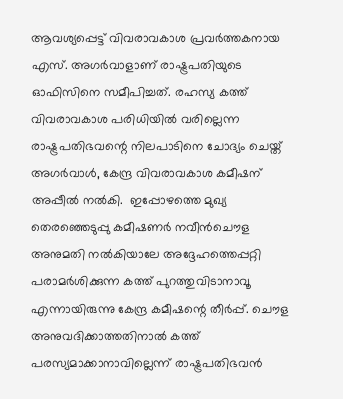ആവശ്യപ്പെട്ട് വിവരാവകാശ പ്രവര്‍ത്തകനായ എസ്. അഗര്‍വാളാണ് രാഷ്ട്രപതിയുടെ ഓഫിസിനെ സമീപിച്ചത്. രഹസ്യ കത്ത് വിവരാവകാശ പരിധിയില്‍ വരില്ലെന്ന രാഷ്ട്രപതിഭവന്റെ നിലപാടിനെ ചോദ്യം ചെയ്ത് അഗര്‍വാള്‍, കേന്ദ്ര വിവരാവകാശ കമീഷന് അപ്പീല്‍ നല്‍കി.  ഇപ്പോഴത്തെ മുഖ്യ തെരഞ്ഞെടുപ്പു കമീഷണര്‍ നവീന്‍ചൌള അനുമതി നല്‍കിയാലേ അദ്ദേഹത്തെപ്പറ്റി പരാമര്‍ശിക്കുന്ന കത്ത് പുറത്തുവിടാനാവൂ എന്നായിരുന്നു കേന്ദ്ര കമീഷന്റെ തീര്‍പ്പ്. ചൌള അനുവദിക്കാത്തതിനാല്‍ കത്ത് പരസ്യമാക്കാനാവില്ലെന്ന് രാഷ്ട്രപതിഭവന്‍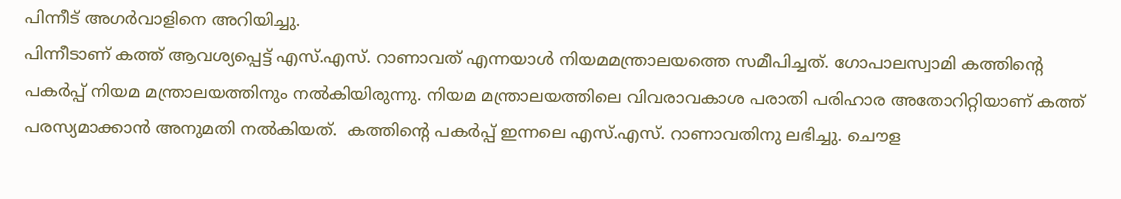പിന്നീട് അഗര്‍വാളിനെ അറിയിച്ചു.
പിന്നീടാണ് കത്ത് ആവശ്യപ്പെട്ട് എസ്.എസ്. റാണാവത് എന്നയാള്‍ നിയമമന്ത്രാലയത്തെ സമീപിച്ചത്. ഗോപാലസ്വാമി കത്തിന്റെ പകര്‍പ്പ് നിയമ മന്ത്രാലയത്തിനും നല്‍കിയിരുന്നു. നിയമ മന്ത്രാലയത്തിലെ വിവരാവകാശ പരാതി പരിഹാര അതോറിറ്റിയാണ് കത്ത് പരസ്യമാക്കാന്‍ അനുമതി നല്‍കിയത്.  കത്തിന്റെ പകര്‍പ്പ് ഇന്നലെ എസ്.എസ്. റാണാവതിനു ലഭിച്ചു. ചൌള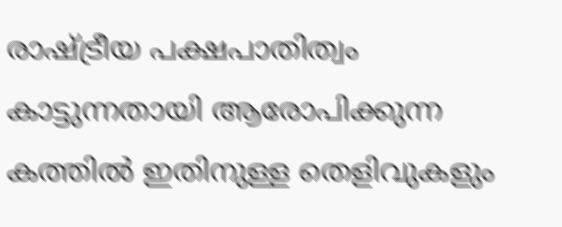രാഷ്ട്രീയ പക്ഷപാതിത്വം കാട്ടുന്നതായി ആരോപിക്കുന്ന കത്തില്‍ ഇതിനുള്ള തെളിവുകളും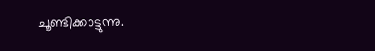ചൂണ്ടിക്കാട്ടുന്നു.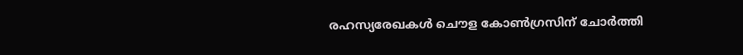രഹസ്യരേഖകള്‍ ചൌള കോണ്‍ഗ്രസിന് ചോര്‍ത്തി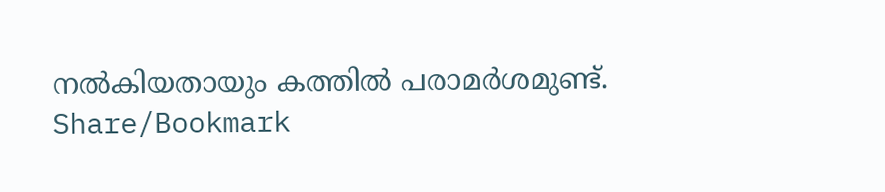നല്‍കിയതായും കത്തില്‍ പരാമര്‍ശമുണ്ട്.
Share/Bookmark